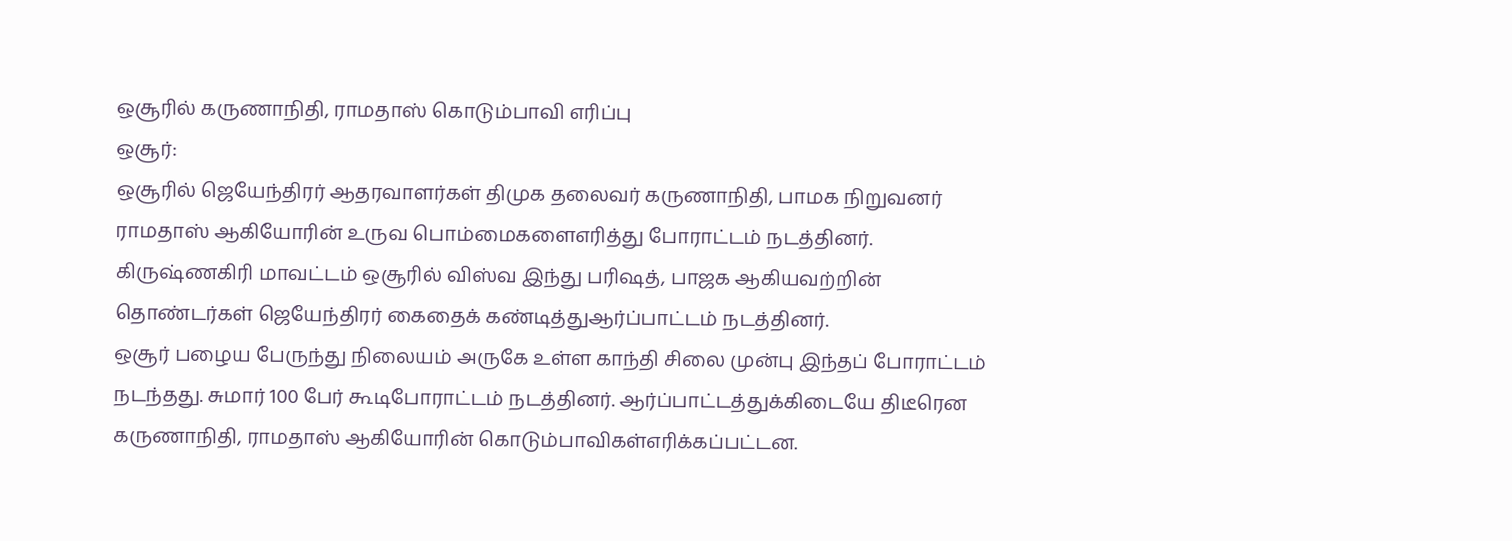ஒசூரில் கருணாநிதி, ராமதாஸ் கொடும்பாவி எரிப்பு
ஒசூர்:
ஒசூரில் ஜெயேந்திரர் ஆதரவாளர்கள் திமுக தலைவர் கருணாநிதி, பாமக நிறுவனர் ராமதாஸ் ஆகியோரின் உருவ பொம்மைகளைஎரித்து போராட்டம் நடத்தினர்.
கிருஷ்ணகிரி மாவட்டம் ஒசூரில் விஸ்வ இந்து பரிஷத், பாஜக ஆகியவற்றின் தொண்டர்கள் ஜெயேந்திரர் கைதைக் கண்டித்துஆர்ப்பாட்டம் நடத்தினர்.
ஒசூர் பழைய பேருந்து நிலையம் அருகே உள்ள காந்தி சிலை முன்பு இந்தப் போராட்டம் நடந்தது. சுமார் 100 பேர் கூடிபோராட்டம் நடத்தினர். ஆர்ப்பாட்டத்துக்கிடையே திடீரென கருணாநிதி, ராமதாஸ் ஆகியோரின் கொடும்பாவிகள்எரிக்கப்பட்டன.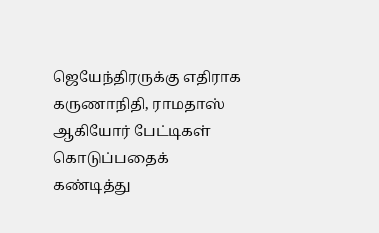ஜெயேந்திரருக்கு எதிராக கருணாநிதி, ராமதாஸ் ஆகியோர் பேட்டிகள் கொடுப்பதைக் கண்டித்து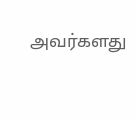அவர்களது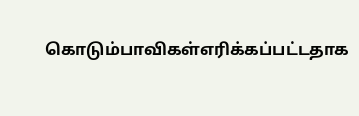கொடும்பாவிகள்எரிக்கப்பட்டதாக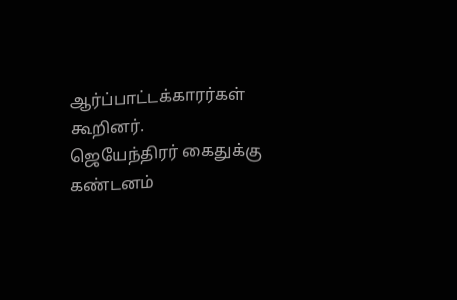ஆர்ப்பாட்டக்காரர்கள் கூறினர்.
ஜெயேந்திரர் கைதுக்கு கண்டனம்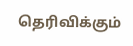தெரிவிக்கும்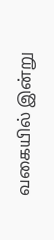வகையில் இன்று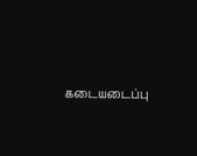கடையடைப்பு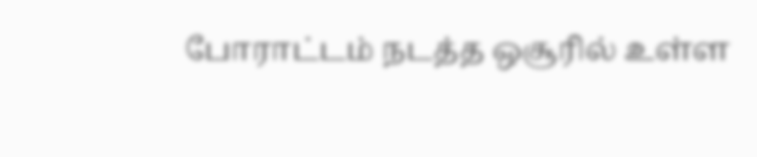போராட்டம் நடத்த ஒசூரில் உள்ள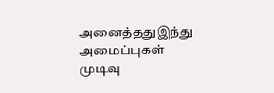அனைத்ததுஇந்து அமைப்புகள் முடிவு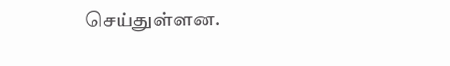செய்துள்ளன.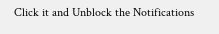Click it and Unblock the Notifications